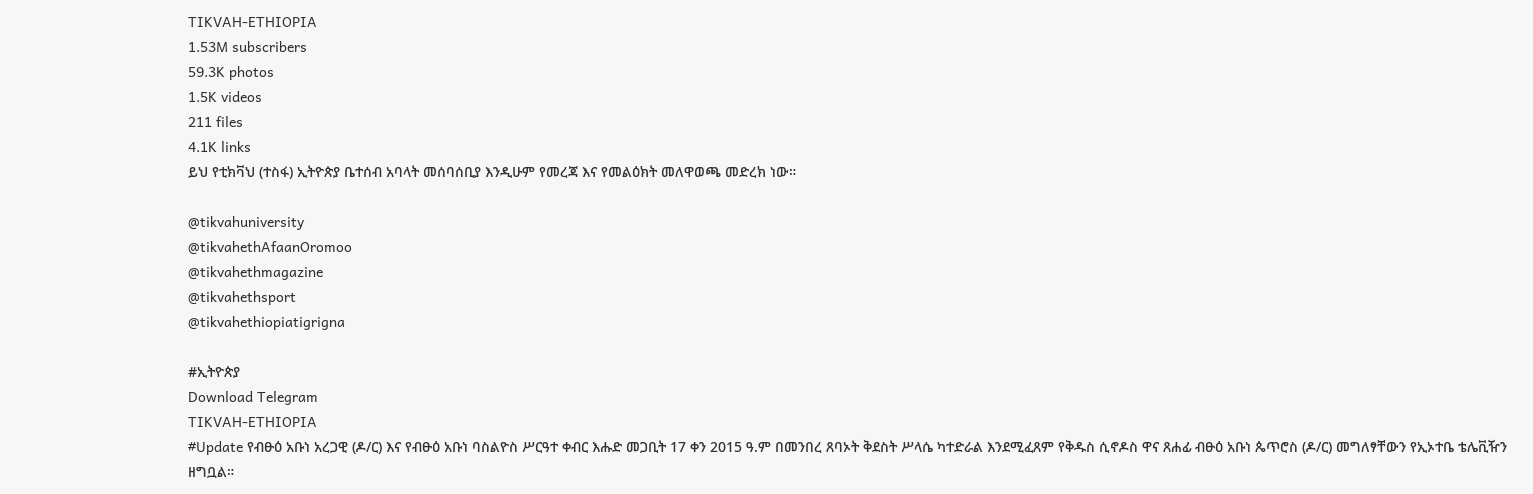TIKVAH-ETHIOPIA
1.53M subscribers
59.3K photos
1.5K videos
211 files
4.1K links
ይህ የቲክቫህ (ተስፋ) ኢትዮጵያ ቤተሰብ አባላት መሰባሰቢያ እንዲሁም የመረጃ እና የመልዕክት መለዋወጫ መድረክ ነው።

@tikvahuniversity
@tikvahethAfaanOromoo
@tikvahethmagazine
@tikvahethsport
@tikvahethiopiatigrigna

#ኢትዮጵያ
Download Telegram
TIKVAH-ETHIOPIA
#Update የብፁዕ አቡነ አረጋዊ (ዶ/ር) እና የብፁዕ አቡነ ባስልዮስ ሥርዓተ ቀብር እሑድ መጋቢት 17 ቀን 2015 ዓ.ም በመንበረ ጸባኦት ቅደስት ሥላሴ ካተድራል እንደሚፈጸም የቅዱስ ሲኖዶስ ዋና ጸሐፊ ብፁዕ አቡነ ጴጥሮስ (ዶ/ር) መግለፃቸውን የኢኦተቤ ቴሌቪዥን ዘግቧል።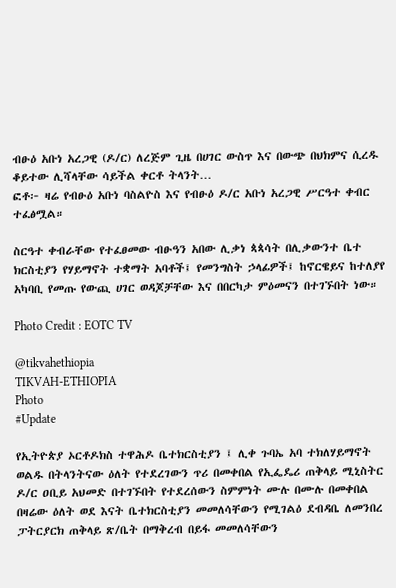ብፁዕ አቡነ አረጋዊ (ዶ/ር) ለረጅም ጊዜ በሀገር ውስጥ እና በውጭ በህክምና ሲረዱ ቆይተው ሊሻላቸው ሳይችል ቀርቶ ትላንት…
ፎቶ፦ ዛሬ የብፁዕ አቡነ ባስልዮስ እና የብፁዕ ዶ/ር አቡነ አረጋዊ ሥርዓተ ቀብር ተፈፅሟል።

ስርዓተ ቀብራቸው የተፈፀመው ብፁዓን አበው ሊቃነ ጳጳሳት በሊቃውንተ ቤተ ክርስቲያን የሃይማኖት ተቋማት አባቶች፤ የመንግስት ኃላፊዎች፤ ከኖርዌይና ከተለያየ አካባቢ የመጡ የውጪ ሀገር ወዳጆቻቸው እና በበርካታ ምዕመናን በተገኙበት ነው።

Photo Credit : EOTC TV

@tikvahethiopia
TIKVAH-ETHIOPIA
Photo
#Update

የኢትዮጵያ ኦርቶዶክስ ተዋሕዶ ቤተክርስቲያን ፤ ሊቀ ጉባኤ አባ ተክለሃይማኖት ወልዱ በትላንትናው ዕለት የተደረገውን ጥሪ በመቀበል የኢፌዴሪ ጠቅላይ ሚኒስትር ዶ/ር ዐቢይ አህመድ በተገኙበት የተደረሰውን ስምምነት ሙሉ በሙሉ በመቀበል በዛሬው ዕለት ወደ እናት ቤተክርስቲያን መመለሳቸውን የሚገልዕ ደብዳቤ ለመንበረ ፓትርያርክ ጠቅላይ ጽ/ቤት በማቅረብ በይፋ መመለሳቸውን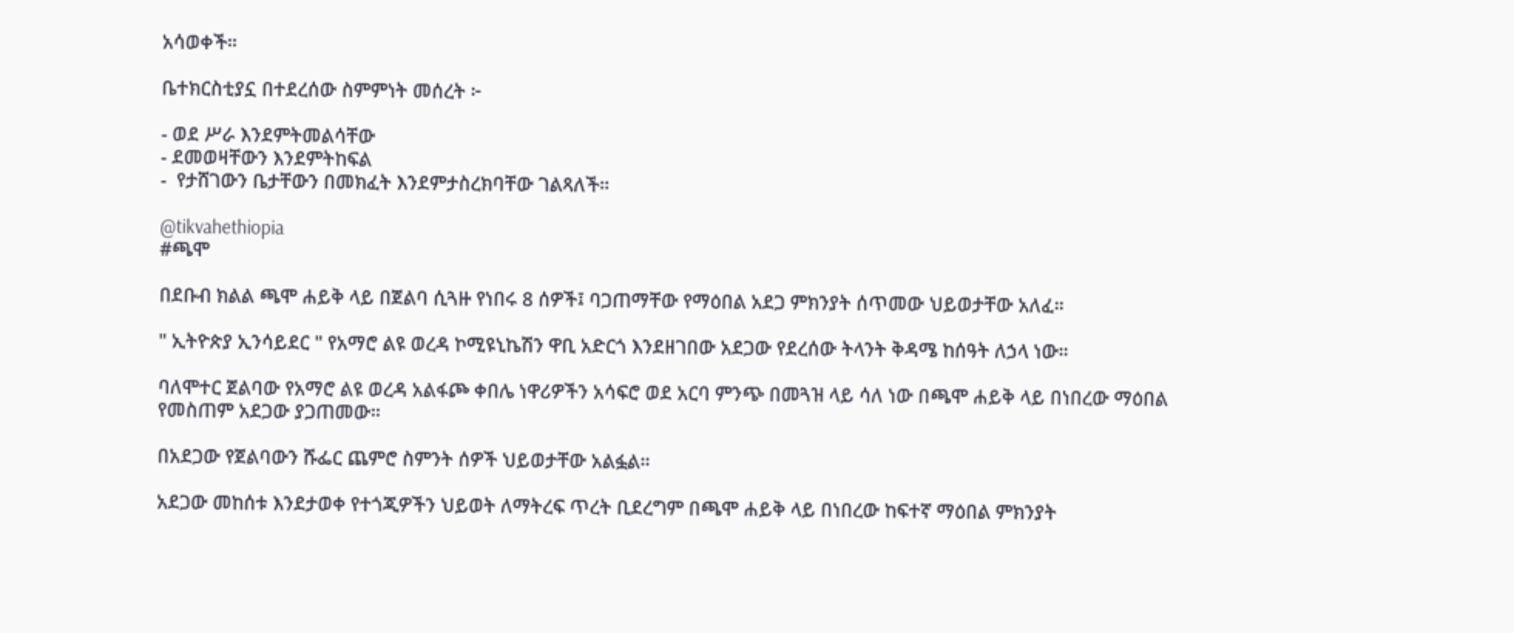አሳወቀች።

ቤተክርስቲያኗ በተደረሰው ስምምነት መሰረት ፦

- ወደ ሥራ እንደምትመልሳቸው
- ደመወዛቸውን እንደምትከፍል
-  የታሸገውን ቤታቸውን በመክፈት እንደምታስረክባቸው ገልጻለች።

@tikvahethiopia
#ጫሞ

በደቡብ ክልል ጫሞ ሐይቅ ላይ በጀልባ ሲጓዙ የነበሩ 8 ሰዎች፤ ባጋጠማቸው የማዕበል አደጋ ምክንያት ሰጥመው ህይወታቸው አለፈ።

" ኢትዮጵያ ኢንሳይደር " የአማሮ ልዩ ወረዳ ኮሚዩኒኬሽን ዋቢ አድርጎ እንደዘገበው አደጋው የደረሰው ትላንት ቅዳሜ ከሰዓት ለኃላ ነው።

ባለሞተር ጀልባው የአማሮ ልዩ ወረዳ አልፋጮ ቀበሌ ነዋሪዎችን አሳፍሮ ወደ አርባ ምንጭ በመጓዝ ላይ ሳለ ነው በጫሞ ሐይቅ ላይ በነበረው ማዕበል የመስጠም አደጋው ያጋጠመው።

በአደጋው የጀልባውን ሹፌር ጨምሮ ስምንት ሰዎች ህይወታቸው አልፏል።

አደጋው መከሰቱ እንደታወቀ የተጎጂዎችን ህይወት ለማትረፍ ጥረት ቢደረግም በጫሞ ሐይቅ ላይ በነበረው ከፍተኛ ማዕበል ምክንያት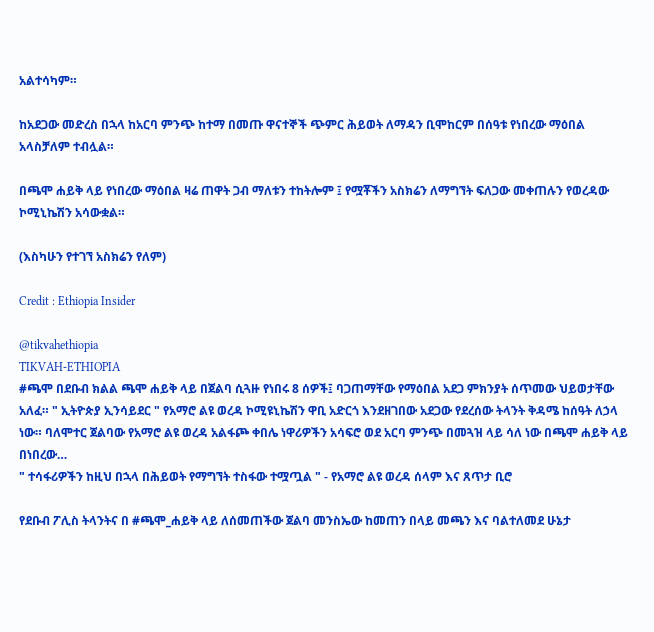አልተሳካም።

ከአደጋው መድረስ በኋላ ከአርባ ምንጭ ከተማ በመጡ ዋናተኞች ጭምር ሕይወት ለማዳን ቢሞከርም በሰዓቱ የነበረው ማዕበል አላስቻለም ተብሏል።

በጫሞ ሐይቅ ላይ የነበረው ማዕበል ዛሬ ጠዋት ጋብ ማለቱን ተከትሎም ፤ የሟቾችን አስክሬን ለማግኘት ፍለጋው መቀጠሉን የወረዳው ኮሚኒኬሽን አሳውቋል።

(እስካሁን የተገኘ አስክሬን የለም)

Credit : Ethiopia Insider

@tikvahethiopia
TIKVAH-ETHIOPIA
#ጫሞ በደቡብ ክልል ጫሞ ሐይቅ ላይ በጀልባ ሲጓዙ የነበሩ 8 ሰዎች፤ ባጋጠማቸው የማዕበል አደጋ ምክንያት ሰጥመው ህይወታቸው አለፈ። " ኢትዮጵያ ኢንሳይደር " የአማሮ ልዩ ወረዳ ኮሚዩኒኬሽን ዋቢ አድርጎ እንደዘገበው አደጋው የደረሰው ትላንት ቅዳሜ ከሰዓት ለኃላ ነው። ባለሞተር ጀልባው የአማሮ ልዩ ወረዳ አልፋጮ ቀበሌ ነዋሪዎችን አሳፍሮ ወደ አርባ ምንጭ በመጓዝ ላይ ሳለ ነው በጫሞ ሐይቅ ላይ በነበረው…
" ተሳፋሪዎችን ከዚህ በኋላ በሕይወት የማግኘት ተስፋው ተሟጧል " - የአማሮ ልዩ ወረዳ ሰላም እና ጸጥታ ቢሮ

የደቡብ ፖሊስ ትላንትና በ #ጫሞ_ሐይቅ ላይ ለሰመጠችው ጀልባ መንስኤው ከመጠን በላይ መጫን እና ባልተለመደ ሁኔታ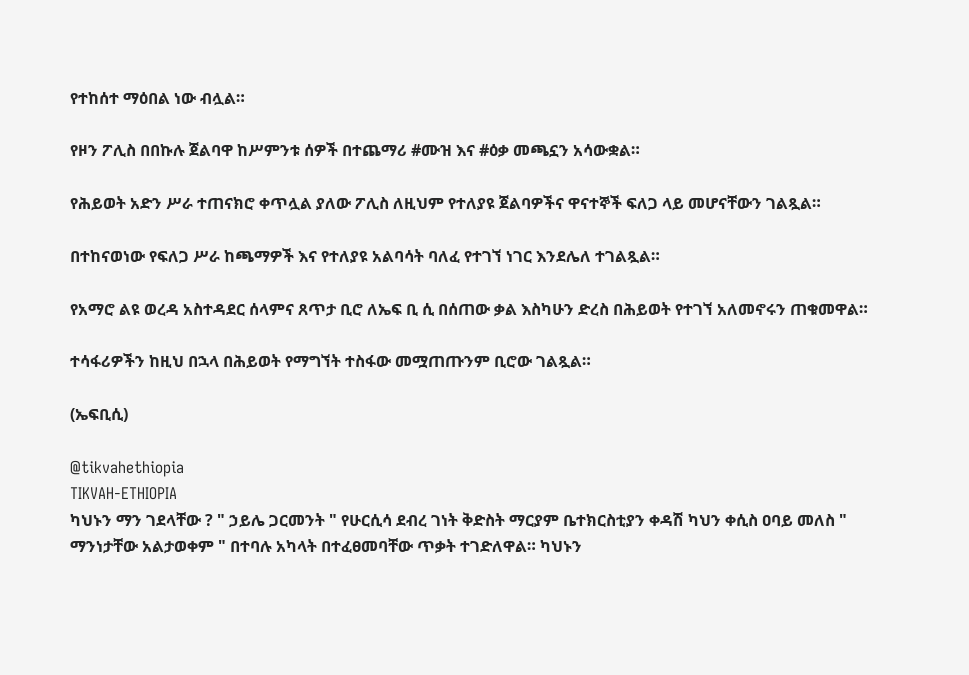የተከሰተ ማዕበል ነው ብሏል።

የዞን ፖሊስ በበኩሉ ጀልባዋ ከሥምንቱ ሰዎች በተጨማሪ #ሙዝ እና #ዕቃ መጫኗን አሳውቋል።

የሕይወት አድን ሥራ ተጠናክሮ ቀጥሏል ያለው ፖሊስ ለዚህም የተለያዩ ጀልባዎችና ዋናተኞች ፍለጋ ላይ መሆናቸውን ገልጿል።

በተከናወነው የፍለጋ ሥራ ከጫማዎች እና የተለያዩ አልባሳት ባለፈ የተገኘ ነገር እንደሌለ ተገልጿል።

የአማሮ ልዩ ወረዳ አስተዳደር ሰላምና ጸጥታ ቢሮ ለኤፍ ቢ ሲ በሰጠው ቃል እስካሁን ድረስ በሕይወት የተገኘ አለመኖሩን ጠቁመዋል።

ተሳፋሪዎችን ከዚህ በኋላ በሕይወት የማግኘት ተስፋው መሟጠጡንም ቢሮው ገልጿል።

(ኤፍቢሲ)

@tikvahethiopia
TIKVAH-ETHIOPIA
ካህኑን ማን ገደላቸው ? " ኃይሌ ጋርመንት " የሁርሲሳ ደብረ ገነት ቅድስት ማርያም ቤተክርስቲያን ቀዳሽ ካህን ቀሲስ ዐባይ መለስ " ማንነታቸው አልታወቀም " በተባሉ አካላት በተፈፀመባቸው ጥቃት ተገድለዋል። ካህኑን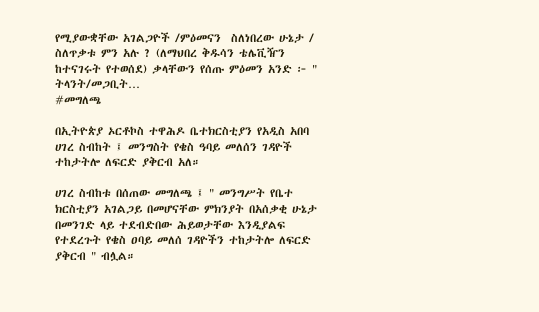የሚያውቋቸው አገልጋዮች /ምዕመናን  ስለነበረው ሁኔታ / ስለጥቃቱ ምን አሉ ? (ለማህበረ ቅዱሳን ቴሌቪዥን ከተናገሩት የተወሰደ) ቃላቸውን የሰጡ ምዕመን አንድ ፦ " ትላንት/መጋቢት…
#መግለጫ

በኢትዮጵያ ኦርቶኮስ ተዋሕዶ ቤተክርስቲያን የአዲስ አበባ ሀገረ ስብከት ፤ መንግስት የቄስ ዓባይ መለሰን ገዳዮች ተከታትሎ ለፍርድ ያቅርብ አለ።

ሀገረ ስብከቱ በሰጠው መግለጫ ፤ " መንግሥት የቤተ ክርስቲያን አገልጋይ በመሆናቸው ምክንያት በአሰቃቂ ሁኔታ በመንገድ ላይ ተደብድበው ሕይወታቸው እንዲያልፍ የተደረጉት የቄስ ዐባይ መለሰ ገዳዮችን ተከታትሎ ለፍርድ ያቅርብ " ብሏል።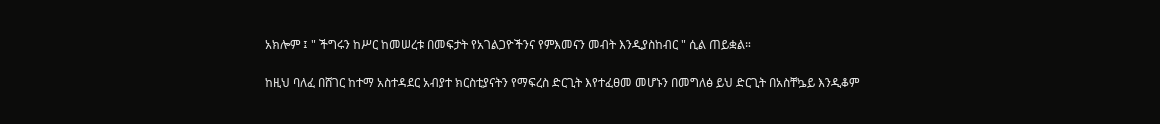አክሎም ፤ " ችግሩን ከሥር ከመሠረቱ በመፍታት የአገልጋዮችንና የምእመናን መብት እንዲያስከብር " ሲል ጠይቋል።

ከዚህ ባለፈ በሸገር ከተማ አስተዳደር አብያተ ክርስቲያናትን የማፍረስ ድርጊት እየተፈፀመ መሆኑን በመግለፅ ይህ ድርጊት በአስቸኴይ እንዲቆም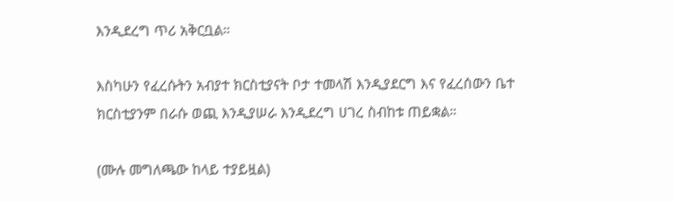እንዲደረግ ጥሪ አቅርቧል።

እስካሁን የፈረሱትን አብያተ ክርስቲያናት ቦታ ተመላሽ እንዲያደርግ እና የፈረሰውን ቤተ ክርስቲያንም በራሱ ወጪ እንዲያሠራ እንዲደረግ ሀገረ ስብከቱ ጠይቋል።

(ሙሉ መግለጫው ከላይ ተያይዟል)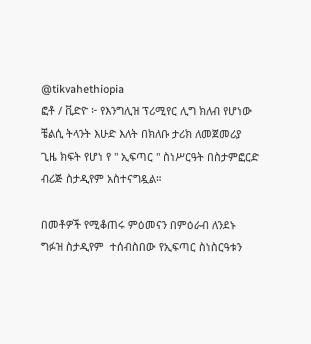@tikvahethiopia
ፎቶ / ቪድዮ ፦ የእንግሊዝ ፕሪሚየር ሊግ ክለብ የሆነው ቼልሲ ትላንት እሁድ እለት በክለቡ ታሪክ ለመጀመሪያ ጊዜ ክፍት የሆነ የ " ኢፍጣር " ስነሥርዓት በስታምፎርድ ብሪጅ ስታዲየም አስተናግዷል።

በመቶዎች የሚቆጠሩ ምዕመናን በምዕራብ ለንደኑ ግፉዝ ስታዲየም  ተሰብስበው የኢፍጣር ስነስርዓቱን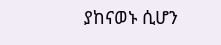ያከናወኑ ሲሆን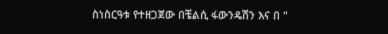ስነስርዓቱ የተዘጋጀው በቼልሲ ፋውንዴሽን እና በ "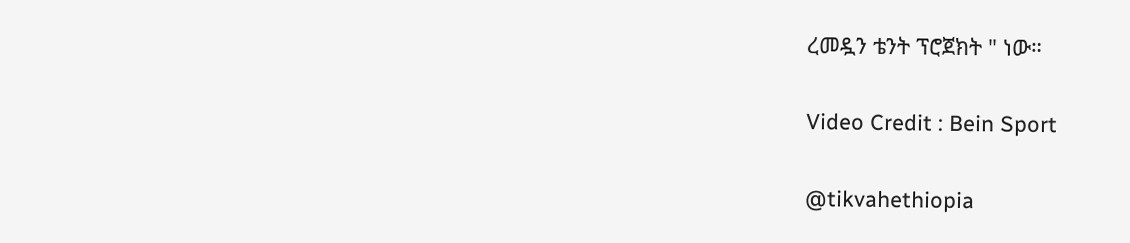ረመዷን ቴንት ፕሮጀክት " ነው።

Video Credit : Bein Sport

@tikvahethiopia